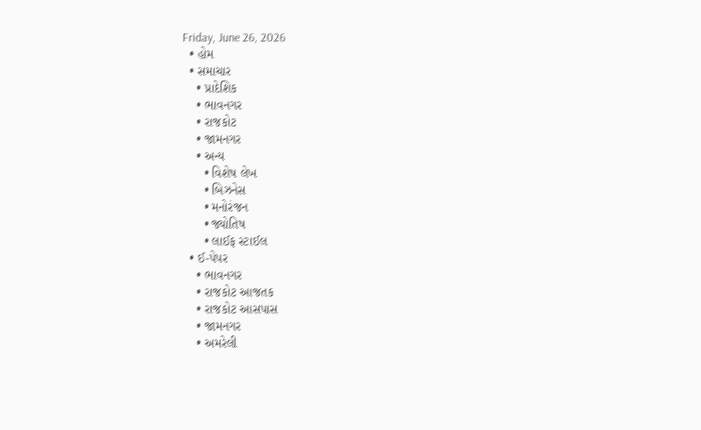Friday, June 26, 2026
  • હોમ
  • સમાચાર
    • પ્રાદેશિક
    • ભાવનગર
    • રાજકોટ
    • જામનગર
    • અન્ય
      • વિશેષ લેખ
      • બિઝનેસ
      • મનોરંજન
      • જ્યોતિષ
      • લાઈફ સ્ટાઈલ
  • ઈ-પેપર
    • ભાવનગર
    • રાજકોટ આજતક
    • રાજકોટ આસપાસ
    • જામનગર
    • અમરેલી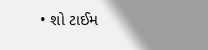• શો ટાઈમ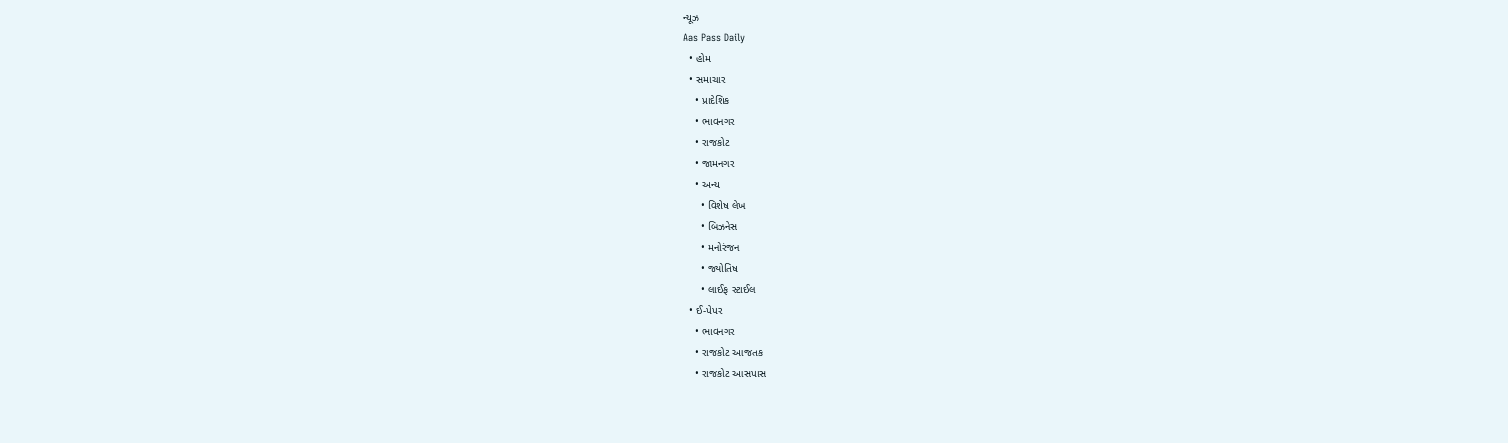ન્યૂઝ
Aas Pass Daily
  • હોમ
  • સમાચાર
    • પ્રાદેશિક
    • ભાવનગર
    • રાજકોટ
    • જામનગર
    • અન્ય
      • વિશેષ લેખ
      • બિઝનેસ
      • મનોરંજન
      • જ્યોતિષ
      • લાઈફ સ્ટાઈલ
  • ઈ-પેપર
    • ભાવનગર
    • રાજકોટ આજતક
    • રાજકોટ આસપાસ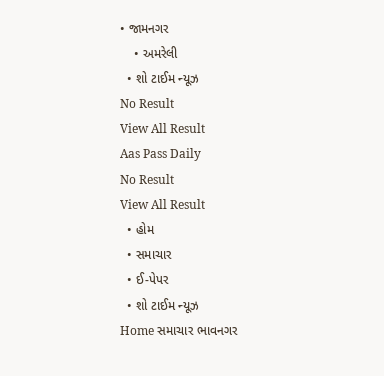• જામનગર
    • અમરેલી
  • શો ટાઈમ ન્યૂઝ
No Result
View All Result
Aas Pass Daily
No Result
View All Result
  • હોમ
  • સમાચાર
  • ઈ-પેપર
  • શો ટાઈમ ન્યૂઝ
Home સમાચાર ભાવનગર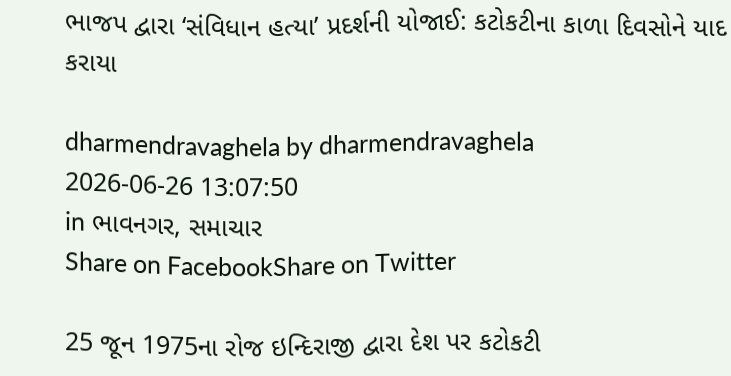ભાજપ દ્વારા ‘સંવિધાન હત્યા’ પ્રદર્શની યોજાઈ: કટોકટીના કાળા દિવસોને યાદ કરાયા

dharmendravaghela by dharmendravaghela
2026-06-26 13:07:50
in ભાવનગર, સમાચાર
Share on FacebookShare on Twitter

25 જૂન 1975ના રોજ ઇન્દિરાજી દ્વારા દેશ પર કટોકટી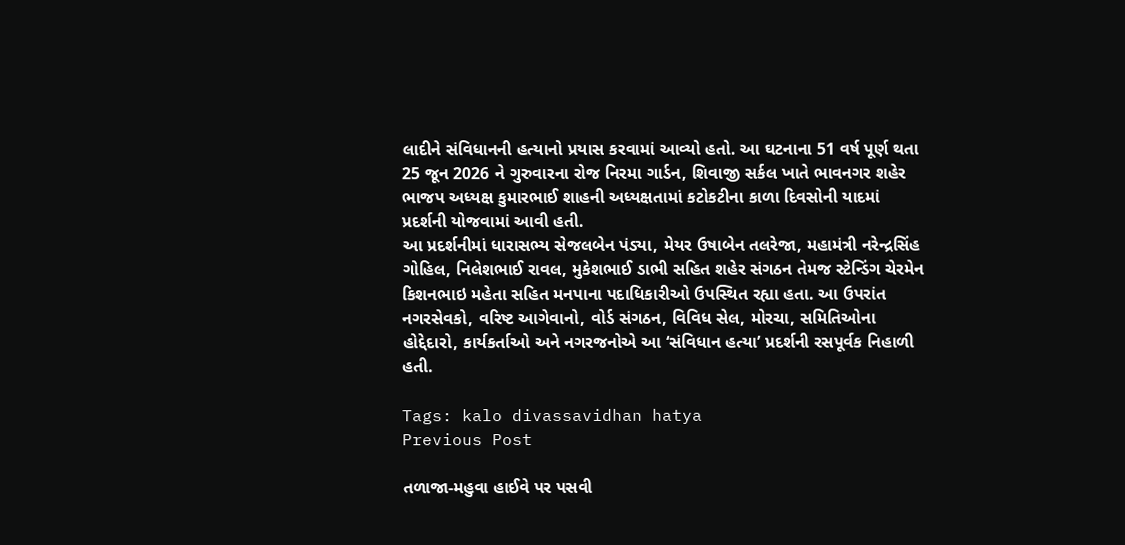લાદીને સંવિધાનની હત્યાનો પ્રયાસ કરવામાં આવ્યો હતો. આ ઘટનાના 51 વર્ષ પૂર્ણ થતા 25 જૂન 2026 ને ગુરુવારના રોજ નિરમા ગાર્ડન, શિવાજી સર્કલ ખાતે ભાવનગર શહેર ભાજપ અધ્યક્ષ કુમારભાઈ શાહની અધ્યક્ષતામાં કટોકટીના કાળા દિવસોની યાદમાં પ્રદર્શની યોજવામાં આવી હતી.
આ પ્રદર્શનીમાં ધારાસભ્ય સેજલબેન પંડ્યા, મેયર ઉષાબેન તલરેજા, મહામંત્રી નરેન્દ્રસિંહ ગોહિલ, નિલેશભાઈ રાવલ, મુકેશભાઈ ડાભી સહિત શહેર સંગઠન તેમજ સ્ટેન્ડિંગ ચેરમેન કિશનભાઇ મહેતા સહિત મનપાના પદાધિકારીઓ ઉપસ્થિત રહ્યા હતા. આ ઉપરાંત નગરસેવકો, વરિષ્ટ આગેવાનો, વોર્ડ સંગઠન, વિવિધ સેલ, મોરચા, સમિતિઓના હોદ્દેદારો, કાર્યકર્તાઓ અને નગરજનોએ આ ‘સંવિધાન હત્યા’ પ્રદર્શની રસપૂર્વક નિહાળી હતી.

Tags: kalo divassavidhan hatya
Previous Post

તળાજા-મહુવા હાઈવે પર પસવી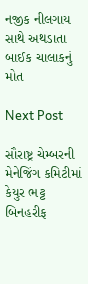નજીક નીલગાય સાથે અથડાતા બાઈક ચાલાકનું મોત

Next Post

સૌરાષ્ટ્ર ચેમ્બરની મેનેજિંગ કમિટીમાં કેયુર ભટ્ટ બિનહરીફ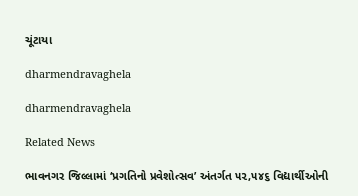ચૂંટાયા

dharmendravaghela

dharmendravaghela

Related News

ભાવનગર જિલ્લામાં ‘પ્રગતિનો પ્રવેશોત્સવ’ અંતર્ગત ૫૨,૫૪૬ વિદ્યાર્થીઓની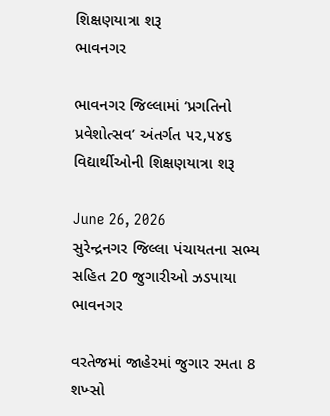શિક્ષણયાત્રા શરૂ
ભાવનગર

ભાવનગર જિલ્લામાં ‘પ્રગતિનો પ્રવેશોત્સવ’ અંતર્ગત ૫૨,૫૪૬ વિદ્યાર્થીઓની શિક્ષણયાત્રા શરૂ

June 26, 2026
સુરેન્દ્રનગર જિલ્લા પંચાયતના સભ્ય સહિત 20 જુગારીઓ ઝડપાયા
ભાવનગર

વરતેજમાં જાહેરમાં જુગાર રમતા 8 શખ્સો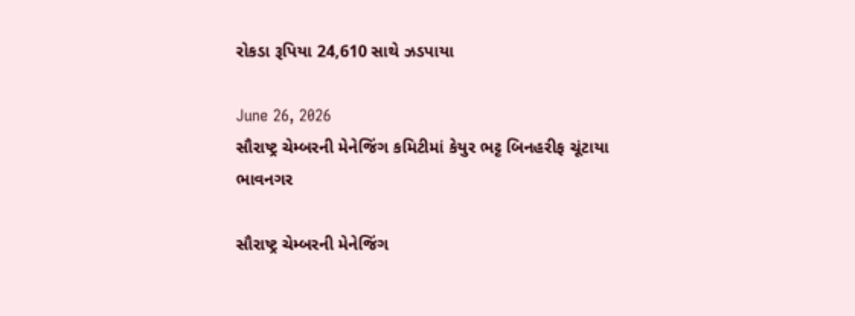રોકડા રૂપિયા 24,610 સાથે ઝડપાયા

June 26, 2026
સૌરાષ્ટ્ર ચેમ્બરની મેનેજિંગ કમિટીમાં કેયુર ભટ્ટ બિનહરીફ ચૂંટાયા
ભાવનગર

સૌરાષ્ટ્ર ચેમ્બરની મેનેજિંગ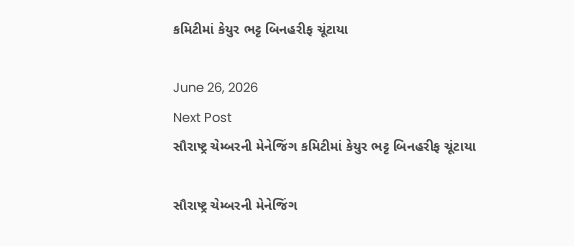કમિટીમાં કેયુર ભટ્ટ બિનહરીફ ચૂંટાયા

June 26, 2026
Next Post
સૌરાષ્ટ્ર ચેમ્બરની મેનેજિંગ કમિટીમાં કેયુર ભટ્ટ બિનહરીફ ચૂંટાયા

સૌરાષ્ટ્ર ચેમ્બરની મેનેજિંગ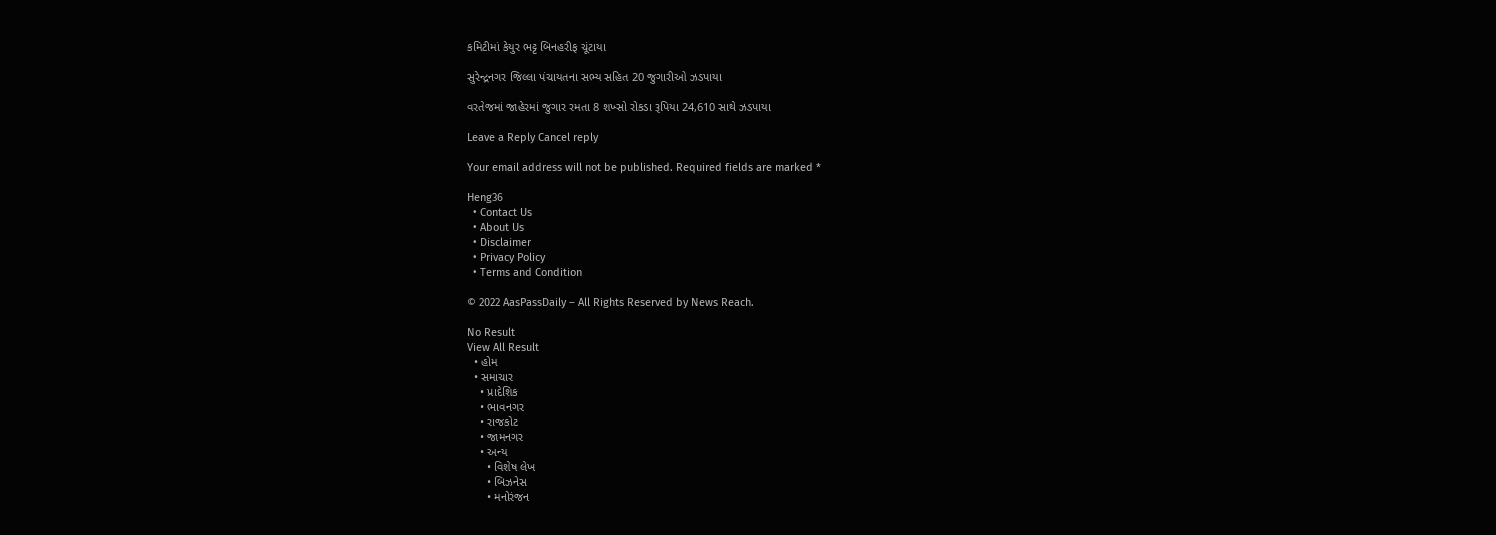કમિટીમાં કેયુર ભટ્ટ બિનહરીફ ચૂંટાયા

સુરેન્દ્રનગર જિલ્લા પંચાયતના સભ્ય સહિત 20 જુગારીઓ ઝડપાયા

વરતેજમાં જાહેરમાં જુગાર રમતા 8 શખ્સો રોકડા રૂપિયા 24,610 સાથે ઝડપાયા

Leave a Reply Cancel reply

Your email address will not be published. Required fields are marked *

Heng36
  • Contact Us
  • About Us
  • Disclaimer
  • Privacy Policy
  • Terms and Condition

© 2022 AasPassDaily – All Rights Reserved by News Reach.

No Result
View All Result
  • હોમ
  • સમાચાર
    • પ્રાદેશિક
    • ભાવનગર
    • રાજકોટ
    • જામનગર
    • અન્ય
      • વિશેષ લેખ
      • બિઝનેસ
      • મનોરંજન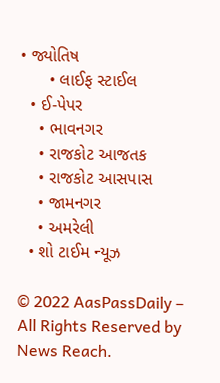• જ્યોતિષ
      • લાઈફ સ્ટાઈલ
  • ઈ-પેપર
    • ભાવનગર
    • રાજકોટ આજતક
    • રાજકોટ આસપાસ
    • જામનગર
    • અમરેલી
  • શો ટાઈમ ન્યૂઝ

© 2022 AasPassDaily – All Rights Reserved by News Reach.